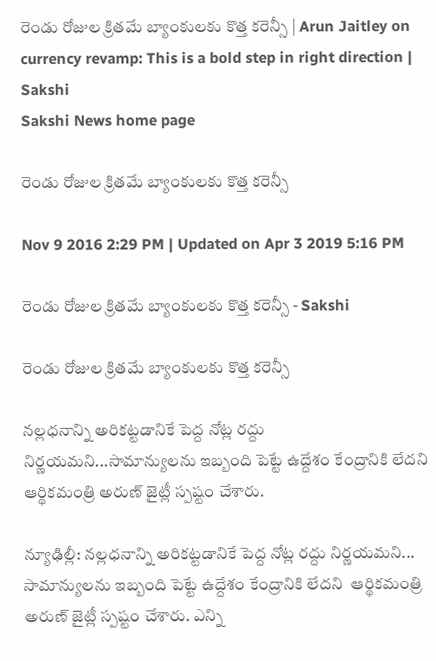రెండు రోజుల క్రితమే బ్యాంకులకు కొత్త కరెన్సీ | Arun Jaitley on currency revamp: This is a bold step in right direction | Sakshi
Sakshi News home page

రెండు రోజుల క్రితమే బ్యాంకులకు కొత్త కరెన్సీ

Nov 9 2016 2:29 PM | Updated on Apr 3 2019 5:16 PM

రెండు రోజుల క్రితమే బ్యాంకులకు కొత్త కరెన్సీ - Sakshi

రెండు రోజుల క్రితమే బ్యాంకులకు కొత్త కరెన్సీ

నల్లధనాన్ని అరికట్టడానికే పెద్ద నోట్ల రద్దు నిర్ణయమని...సామాన్యులను ఇబ్బంది పెట్టే ఉద్దేశం కేంద్రానికి లేదని ఆర్థికమంత్రి అరుణ్‌ జైట్లీ స్పష్టం చేశారు.

న్యూఢిల్లీ: నల్లధనాన్ని అరికట్టడానికే పెద్ద నోట్ల రద్దు నిర్ణయమని... సామాన్యులను ఇబ్బంది పెట్టే ఉద్దేశం కేంద్రానికి లేదని  ఆర్థికమంత్రి అరుణ్‌ జైట్లీ స్పష్టం చేశారు. ఎన్ని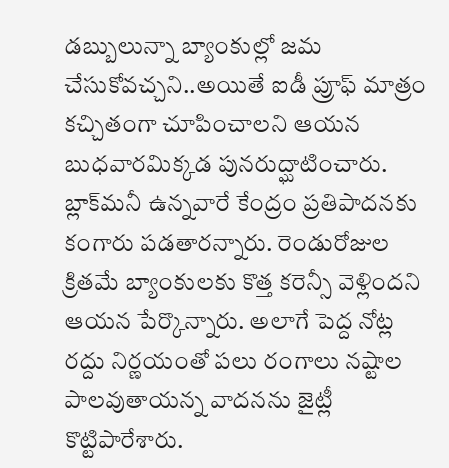డబ్బులున్నా బ్యాంకుల్లో జమ చేసుకోవచ్చని..అయితే ఐడీ ప్రూఫ్‌ మాత్రం కచ్చితంగా చూపించాలని ఆయన బుధవారమిక్కడ పునరుద్ఘాటించారు. బ్లాక్‌మనీ ఉన్నవారే కేంద్రం ప్రతిపాదనకు కంగారు పడతారన్నారు. రెండురోజుల క్రితమే బ్యాంకులకు కొత్త కరెన్సీ వెళ్లిందని ఆయన పేర్కొన్నారు. అలాగే పెద్ద నోట్ల రద్దు నిర్ణయంతో పలు రంగాలు నష్టాల పాలవుతాయన్న వాదనను జైట్లీ కొట్టిపారేశారు.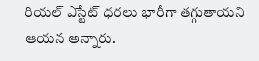రియల్‌ ఎస్టేట్‌ ధరలు భారీగా తగ్గుతాయని ఆయన అన్నారు.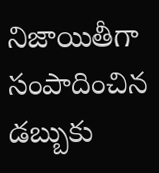నిజాయితీగా సంపాదించిన డబ్బుకు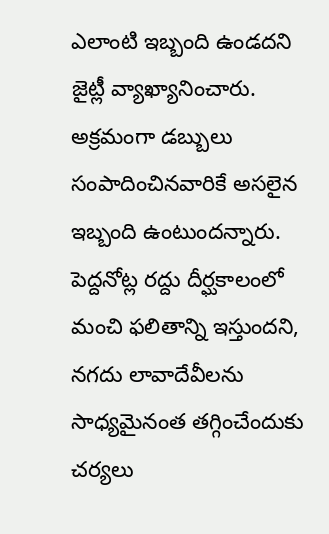ఎలాంటి ఇబ్బంది ఉండదని జైట్లీ వ్యాఖ్యానించారు. అక్రమంగా డబ్బులు సంపాదించినవారికే అసలైన ఇబ్బంది ఉంటుందన్నారు. పెద్దనోట్ల రద్దు దీర్ఘకాలంలో మంచి ఫలితాన్ని ఇస్తుందని, నగదు లావాదేవీలను సాధ్యమైనంత తగ్గించేందుకు చర్యలు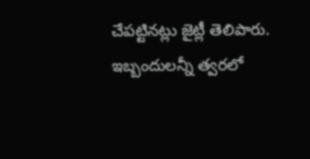చేపట్టినట్లు జైట్లీ తెలిపారు. ఇబ్బందులన్నీ త్వరలో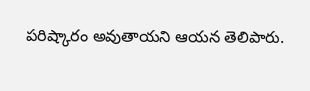పరిష్కారం అవుతాయని ఆయన తెలిపారు.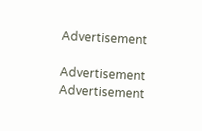Advertisement

Advertisement
Advertisement